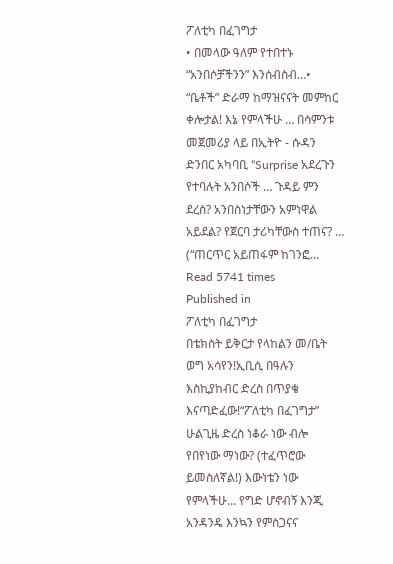ፖለቲካ በፈገግታ
• በመላው ዓለም የተበተኑ “አንበሶቻችንን” እንሰብስብ…• “ቤቶች” ድራማ ከማዝናናት መምከር ቀሎታል! እኔ የምላችሁ … በሳምንቱ መጀመሪያ ላይ በኢትዮ - ሱዳን ድንበር አካባቢ “Surprise አደረጉን የተባሉት አንበሶች … ጉዳይ ምን ደረሰ? አንበስነታቸውን አምነዋል አይደል? የጀርባ ታሪካቸውስ ተጠና? … (“ጠርጥር አይጠፋም ከገንፎ…
Read 5741 times
Published in
ፖለቲካ በፈገግታ
በቴክስት ይቅርታ የላከልን መ/ቤት ወግ አሳየን!ኢቢሲ በዓሉን እስኪያከብር ድረስ በጥያቄ እናጣድፈው!“ፖለቲካ በፈገግታ” ሁልጊዜ ድረስ ነቆራ ነው ብሎ የበየነው ማነው? (ተፈጥሮው ይመስለኛል!) እውነቴን ነው የምላችሁ… የግድ ሆኖብኝ እንጂ አንዳንዴ እንኳን የምስጋናና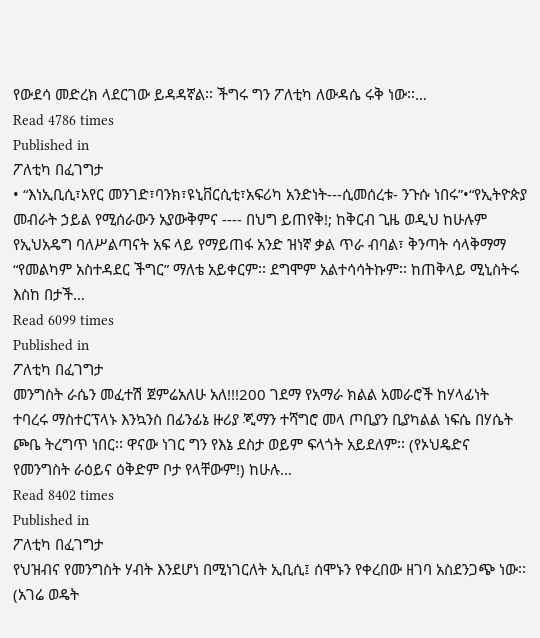የውደሳ መድረክ ላደርገው ይዳዳኛል፡፡ ችግሩ ግን ፖለቲካ ለውዳሴ ሩቅ ነው፡፡…
Read 4786 times
Published in
ፖለቲካ በፈገግታ
• “እነኢቢሲ፣አየር መንገድ፣ባንክ፣ዩኒቨርሲቲ፣አፍሪካ አንድነት---ሲመሰረቱ- ንጉሱ ነበሩ”•“የኢትዮጵያ መብራት ኃይል የሚሰራውን አያውቅምና ---- በህግ ይጠየቅ!; ከቅርብ ጊዜ ወዲህ ከሁሉም የኢህአዴግ ባለሥልጣናት አፍ ላይ የማይጠፋ አንድ ዝነኛ ቃል ጥራ ብባል፣ ቅንጣት ሳላቅማማ “የመልካም አስተዳደር ችግር” ማለቴ አይቀርም፡፡ ደግሞም አልተሳሳትኩም፡፡ ከጠቅላይ ሚኒስትሩ እስከ በታች…
Read 6099 times
Published in
ፖለቲካ በፈገግታ
መንግስት ራሴን መፈተሽ ጀምሬአለሁ አለ!!!200 ገደማ የአማራ ክልል አመራሮች ከሃላፊነት ተባረሩ ማስተርፕላኑ እንኳንስ በፊንፊኔ ዙሪያ ጂማን ተሻግሮ መላ ጦቢያን ቢያካልል ነፍሴ በሃሴት ጮቤ ትረግጥ ነበር፡፡ ዋናው ነገር ግን የእኔ ደስታ ወይም ፍላጎት አይደለም፡፡ (የኦህዴድና የመንግስት ራዕይና ዕቅድም ቦታ የላቸውም!) ከሁሉ…
Read 8402 times
Published in
ፖለቲካ በፈገግታ
የህዝብና የመንግስት ሃብት እንደሆነ በሚነገርለት ኢቢሲ፤ ሰሞኑን የቀረበው ዘገባ አስደንጋጭ ነው፡፡ (አገሬ ወዴት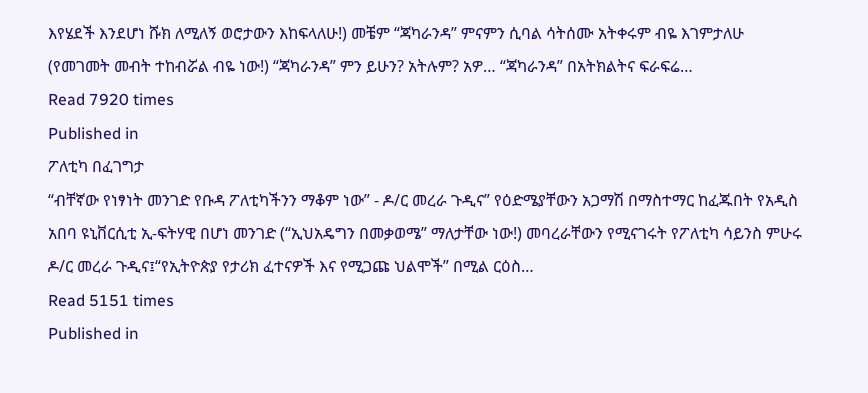እየሄደች እንደሆነ ሹክ ለሚለኝ ወሮታውን እከፍላለሁ!) መቼም “ጃካራንዳ” ምናምን ሲባል ሳትሰሙ አትቀሩም ብዬ እገምታለሁ (የመገመት መብት ተከብሯል ብዬ ነው!) “ጃካራንዳ” ምን ይሁን? አትሉም? አዎ… “ጃካራንዳ” በአትክልትና ፍራፍሬ…
Read 7920 times
Published in
ፖለቲካ በፈገግታ
“ብቸኛው የነፃነት መንገድ የቡዳ ፖለቲካችንን ማቆም ነው” - ዶ/ር መረራ ጉዲና” የዕድሜያቸውን አጋማሽ በማስተማር ከፈጁበት የአዲስ አበባ ዩኒቨርሲቲ ኢ-ፍትሃዊ በሆነ መንገድ (“ኢህአዴግን በመቃወሜ” ማለታቸው ነው!) መባረራቸውን የሚናገሩት የፖለቲካ ሳይንስ ምሁሩ ዶ/ር መረራ ጉዲና፤“የኢትዮጵያ የታሪክ ፈተናዎች እና የሚጋጩ ህልሞች” በሚል ርዕስ…
Read 5151 times
Published in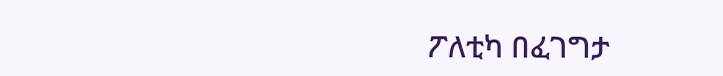ፖለቲካ በፈገግታ